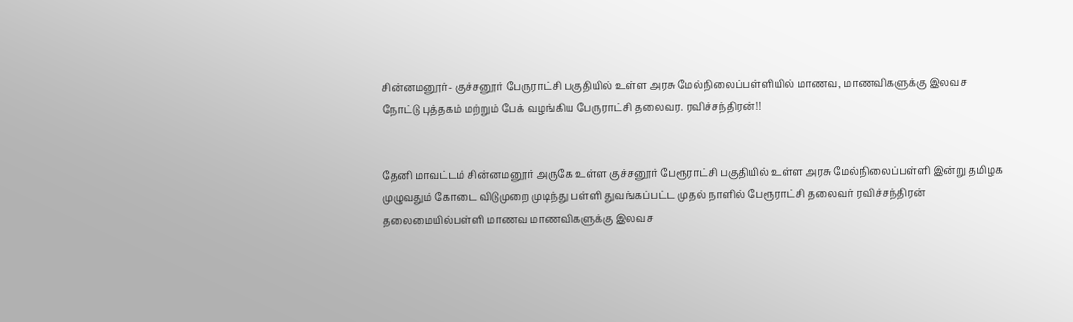சின்னமனூர்- குச்சனூர் பேருராட்சி பகுதியில் உள்ள அரசு மேல்நிலைப்பள்ளியில் மாணவ, மாணவிகளுக்கு இலவச நோட்டு புத்தகம் மற்றும் பேக் வழங்கிய பேருராட்சி தலைவர. ரவிச்சந்திரன்!!


தேனி மாவட்டம் சின்னமனூர் அருகே உள்ள குச்சனூர் பேரூராட்சி பகுதியில் உள்ள அரசு மேல்நிலைப்பள்ளி இன்று தமிழக முழுவதும் கோடை விடுமுறை முடிந்து பள்ளி துவங்கப்பட்ட முதல் நாளில் பேரூராட்சி தலைவர் ரவிச்சந்திரன் தலைமையில்பள்ளி மாணவ மாணவிகளுக்கு இலவச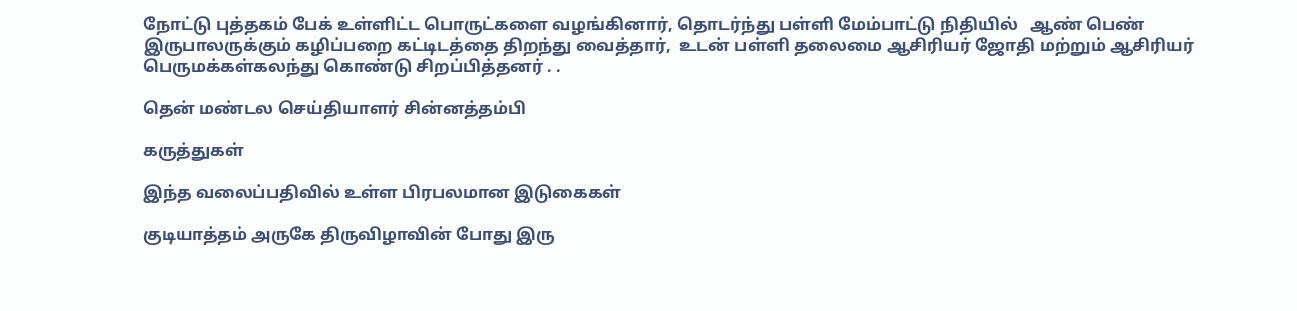நோட்டு புத்தகம் பேக் உள்ளிட்ட பொருட்களை வழங்கினார், தொடர்ந்து பள்ளி மேம்பாட்டு நிதியில்   ஆண் பெண் இருபாலருக்கும் கழிப்பறை கட்டிடத்தை திறந்து வைத்தார்,  உடன் பள்ளி தலைமை ஆசிரியர் ஜோதி மற்றும் ஆசிரியர் பெருமக்கள்கலந்து கொண்டு சிறப்பித்தனர் . .

தென் மண்டல செய்தியாளர் சின்னத்தம்பி

கருத்துகள்

இந்த வலைப்பதிவில் உள்ள பிரபலமான இடுகைகள்

குடியாத்தம் அருகே திருவிழாவின் போது இரு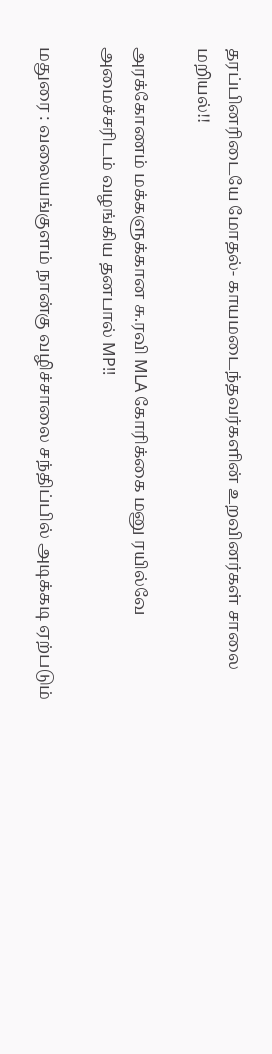தரப்பினரிடையே மோதல்- காயமடைந்தவர்களின் உறவினர்கள் சாலை மறியல்!!

அரக்கோணம் மக்களுக்கான சு.ரவி MLA கோரிக்கை மனு ரயில்வே அமைச்சரிடம் வழங்கிய தனபால் MP!!

மதுரை : வலையங்குளம் நான்கு வழிச்சாலை சந்திப்பில் அடிக்கடி ஏற்படும்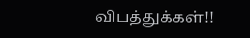விபத்துக்கள்!!